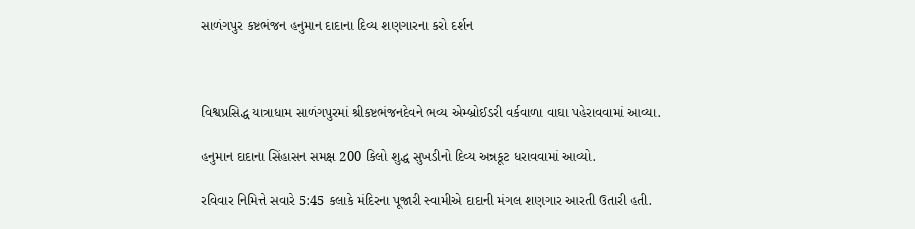સાળંગપુર કષ્ટભંજન હનુમાન દાદાના દિવ્ય શણગારના કરો દર્શન



વિશ્વપ્રસિદ્ધ યાત્રાધામ સાળંગપુરમાં શ્રીકષ્ટભંજનદેવને ભવ્ય એમ્બ્રોઈડરી વર્કવાળા વાઘા પહેરાવવામાં આવ્યા.

હનુમાન દાદાના સિંહાસન સમક્ષ 200 કિલો શુદ્ધ સુખડીનો દિવ્ય અન્નકૂટ ધરાવવામાં આવ્યો.

રવિવાર નિમિત્તે સવારે 5:45 કલાકે મંદિરના પૂજારી સ્વામીએ દાદાની મંગલ શણગાર આરતી ઉતારી હતી.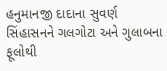હનુમાનજી દાદાના સુવર્ણ સિંહાસનને ગલગોટા અને ગુલાબના ફૂલોથી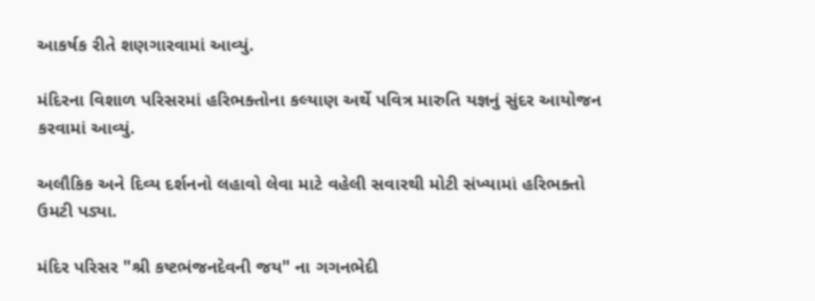આકર્ષક રીતે શણગારવામાં આવ્યું.

મંદિરના વિશાળ પરિસરમાં હરિભક્તોના કલ્યાણ અર્થે પવિત્ર મારુતિ યજ્ઞનું સુંદર આયોજન કરવામાં આવ્યું.

અલૌકિક અને દિવ્ય દર્શનનો લહાવો લેવા માટે વહેલી સવારથી મોટી સંખ્યામાં હરિભક્તો ઉમટી પડ્યા.

મંદિર પરિસર "શ્રી કષ્ટભંજનદેવની જય" ના ગગનભેદી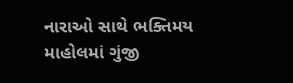નારાઓ સાથે ભક્તિમય માહોલમાં ગુંજી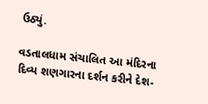ઉઠ્યું.

વડતાલધામ સંચાલિત આ મંદિરના દિવ્ય શણગારના દર્શન કરીને દેશ-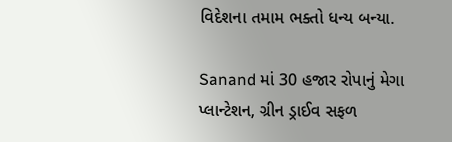વિદેશના તમામ ભક્તો ધન્ય બન્યા.

Sanand માં 30 હજાર રોપાનું મેગા પ્લાન્ટેશન, ગ્રીન ડ્રાઈવ સફળ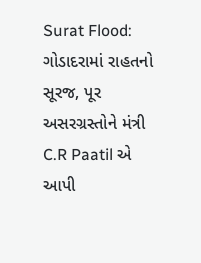Surat Flood: ગોડાદરામાં રાહતનો સૂરજ, પૂર અસરગ્રસ્તોને મંત્રી C.R Paatil એ આપી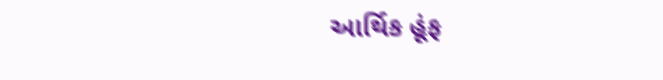આર્થિક હૂંફ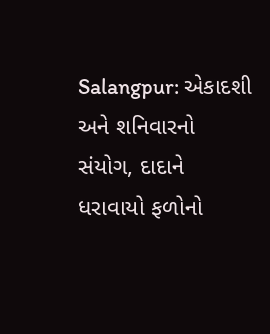Salangpur: એકાદશી અને શનિવારનો સંયોગ, દાદાને ધરાવાયો ફળોનો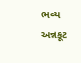ભવ્ય અન્નકૂટ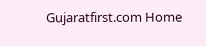Gujaratfirst.com Home